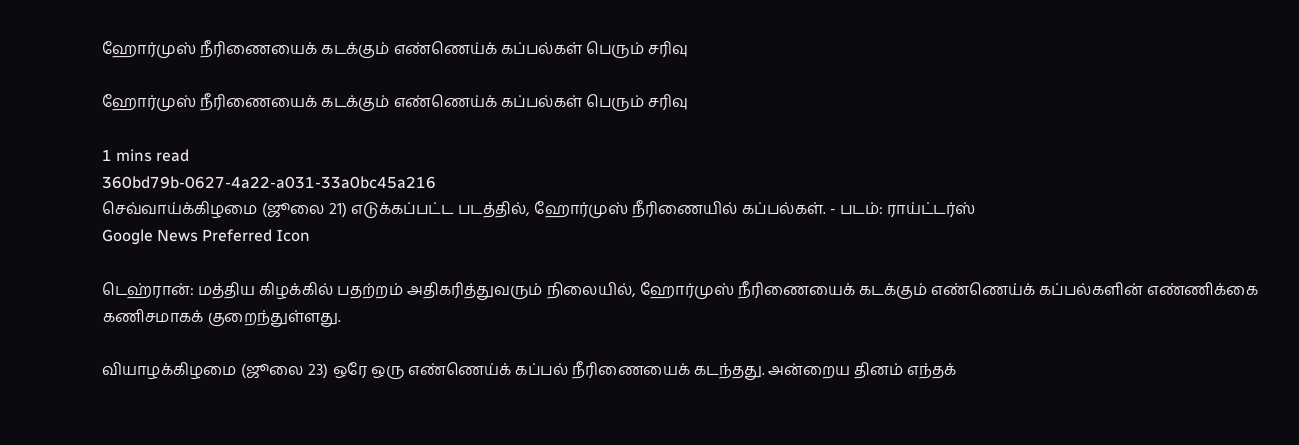ஹோர்முஸ் நீரிணையைக் கடக்கும் எண்ணெய்க் கப்பல்கள் பெரும் சரிவு

ஹோர்முஸ் நீரிணையைக் கடக்கும் எண்ணெய்க் கப்பல்கள் பெரும் சரிவு

1 mins read
360bd79b-0627-4a22-a031-33a0bc45a216
செவ்வாய்க்கிழமை (ஜூலை 21) எடுக்கப்பட்ட படத்தில், ஹோர்முஸ் நீரிணையில் கப்பல்கள். - படம்: ராய்ட்டர்ஸ்
Google News Preferred Icon

டெஹ்ரான்: மத்திய கிழக்கில் பதற்றம் அதிகரித்துவரும் நிலையில், ஹோர்முஸ் நீரிணையைக் கடக்கும் எண்ணெய்க் கப்பல்களின் எண்ணிக்கை கணிசமாகக் குறைந்துள்ளது.

வியாழக்கிழமை (ஜூலை 23) ஒரே ஒரு எண்ணெய்க் கப்பல் நீரிணையைக் கடந்தது. அன்றைய தினம் எந்தக்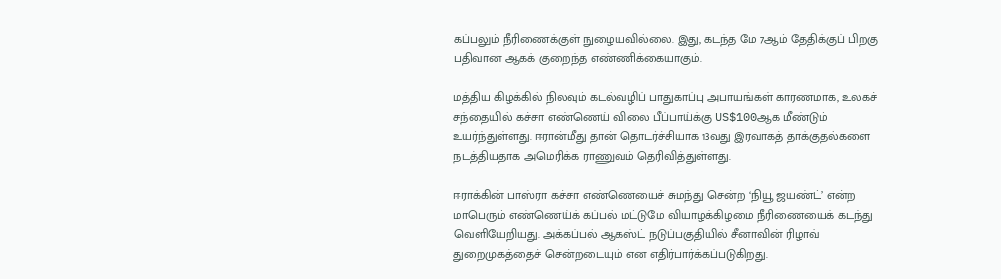கப்பலும் நீரிணைக்குள் நுழையவில்லை. இது, கடந்த மே 7ஆம் தேதிக்குப் பிறகு பதிவான ஆகக் குறைந்த எண்ணிக்கையாகும்.

மத்திய கிழக்கில் நிலவும் கடல்வழிப் பாதுகாப்பு அபாயங்கள் காரணமாக, உலகச் சந்தையில் கச்சா எண்ணெய் விலை பீப்பாய்க்கு US$100ஆக மீண்டும் உயர்ந்துள்ளது. ஈரான்மீது தான் தொடர்ச்சியாக 13வது இரவாகத் தாக்குதல்களை நடத்தியதாக அமெரிக்க ராணுவம் தெரிவித்துள்ளது.

ஈராக்கின் பாஸ்ரா கச்சா எண்ணெயைச் சுமந்து சென்ற ‘நியூ ஜயண்ட்’ என்ற மாபெரும் எண்ணெய்க் கப்பல் மட்டுமே வியாழக்கிழமை நீரிணையைக் கடந்து வெளியேறியது. அக்கப்பல் ஆகஸ்ட் நடுப்பகுதியில் சீனாவின் ரிழாவ் துறைமுகத்தைச் சென்றடையும் என எதிர்பார்க்கப்படுகிறது.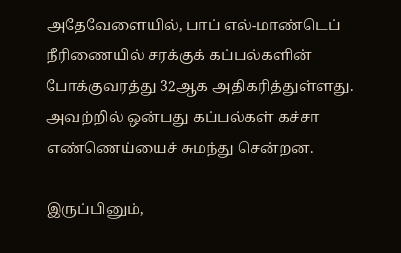அதேவேளையில், பாப் எல்-மாண்டெப் நீரிணையில் சரக்குக் கப்பல்களின் போக்குவரத்து 32ஆக அதிகரித்துள்ளது. அவற்றில் ஒன்பது கப்பல்கள் கச்சா எண்ணெய்யைச் சுமந்து சென்றன.

இருப்பினும்,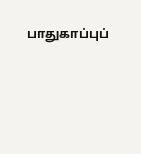பாதுகாப்புப்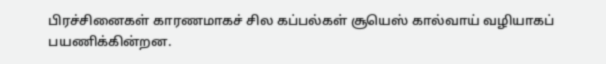பிரச்சினைகள் காரணமாகச் சில கப்பல்கள் சூயெஸ் கால்வாய் வழியாகப் பயணிக்கின்றன.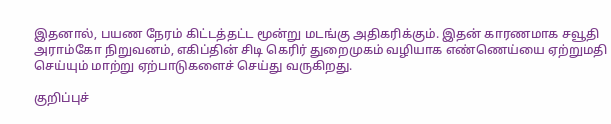இதனால், பயண நேரம் கிட்டத்தட்ட மூன்று மடங்கு அதிகரிக்கும். இதன் காரணமாக சவூதி அராம்கோ நிறுவனம், எகிப்தின் சிடி கெரிர் துறைமுகம் வழியாக எண்ணெய்யை ஏற்றுமதி செய்யும் மாற்று ஏற்பாடுகளைச் செய்து வருகிறது.

குறிப்புச்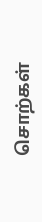சொற்கள்